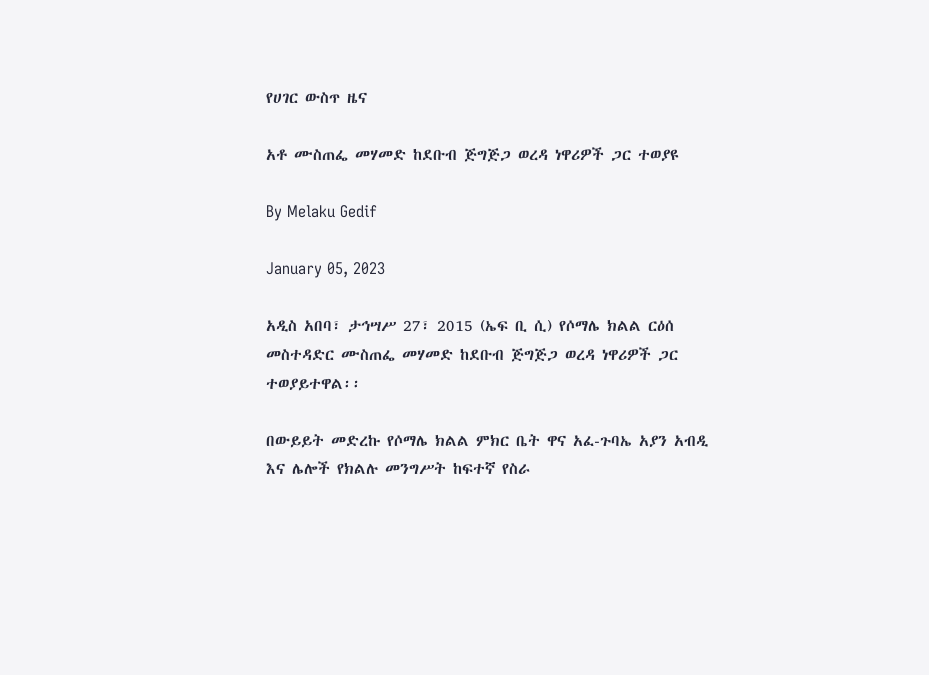የሀገር ውስጥ ዜና

አቶ ሙስጠፌ መሃመድ ከደቡብ ጅግጅጋ ወረዳ ነዋሪዎች ጋር ተወያዩ

By Melaku Gedif

January 05, 2023

አዲስ አበባ፣ ታኅሣሥ 27፣ 2015 (ኤፍ ቢ ሲ) የሶማሌ ክልል ርዕሰ መስተዳድር ሙስጠፌ መሃመድ ከደቡብ ጅግጅጋ ወረዳ ነዋሪዎች ጋር ተወያይተዋል፡፡

በውይይት መድረኩ የሶማሌ ክልል ምክር ቤት ዋና አፈ-ጉባኤ አያን አብዲ እና ሌሎች የክልሉ መንግሥት ከፍተኛ የስራ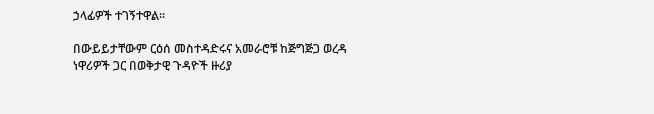ኃላፊዎች ተገኝተዋል፡፡

በውይይታቸውም ርዕሰ መስተዳድሩና አመራሮቹ ከጅግጅጋ ወረዳ ነዋሪዎች ጋር በወቅታዊ ጉዳዮች ዙሪያ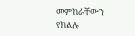መምከራቸውን የክልሉ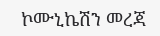ኮሙኒኬሽን መረጃ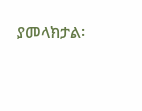ያመላክታል፡